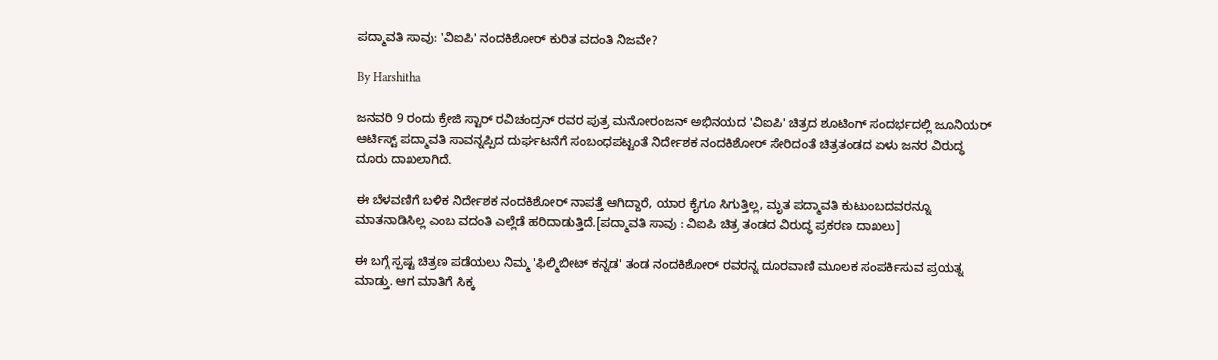ಪದ್ಮಾವತಿ ಸಾವು: 'ವಿಐಪಿ' ನಂದಕಿಶೋರ್ ಕುರಿತ ವದಂತಿ ನಿಜವೇ?

By Harshitha

ಜನವರಿ 9 ರಂದು ಕ್ರೇಜಿ ಸ್ಟಾರ್ ರವಿಚಂದ್ರನ್ ರವರ ಪುತ್ರ ಮನೋರಂಜನ್ ಅಭಿನಯದ 'ವಿಐಪಿ' ಚಿತ್ರದ ಶೂಟಿಂಗ್ ಸಂದರ್ಭದಲ್ಲಿ ಜೂನಿಯರ್ ಆರ್ಟಿಸ್ಟ್ ಪದ್ಮಾವತಿ ಸಾವನ್ನಪ್ಪಿದ ದುರ್ಘಟನೆಗೆ ಸಂಬಂಧಪಟ್ಟಂತೆ ನಿರ್ದೇಶಕ ನಂದಕಿಶೋರ್ ಸೇರಿದಂತೆ ಚಿತ್ರತಂಡದ ಏಳು ಜನರ ವಿರುದ್ಧ ದೂರು ದಾಖಲಾಗಿದೆ.

ಈ ಬೆಳವಣಿಗೆ ಬಳಿಕ ನಿರ್ದೇಶಕ ನಂದಕಿಶೋರ್ ನಾಪತ್ತೆ ಆಗಿದ್ದಾರೆ, ಯಾರ ಕೈಗೂ ಸಿಗುತ್ತಿಲ್ಲ, ಮೃತ ಪದ್ಮಾವತಿ ಕುಟುಂಬದವರನ್ನೂ ಮಾತನಾಡಿಸಿಲ್ಲ ಎಂಬ ವದಂತಿ ಎಲ್ಲೆಡೆ ಹರಿದಾಡುತ್ತಿದೆ.[ಪದ್ಮಾವತಿ ಸಾವು : ವಿಐಪಿ ಚಿತ್ರ ತಂಡದ ವಿರುದ್ಧ ಪ್ರಕರಣ ದಾಖಲು]

ಈ ಬಗ್ಗೆ ಸ್ಪಷ್ಟ ಚಿತ್ರಣ ಪಡೆಯಲು ನಿಮ್ಮ 'ಫಿಲ್ಮಿಬೀಟ್ ಕನ್ನಡ' ತಂಡ ನಂದಕಿಶೋರ್ ರವರನ್ನ ದೂರವಾಣಿ ಮೂಲಕ ಸಂಪರ್ಕಿಸುವ ಪ್ರಯತ್ನ ಮಾಡ್ತು. ಆಗ ಮಾತಿಗೆ ಸಿಕ್ಕ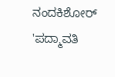ನಂದಕಿಶೋರ್ 'ಪದ್ಮಾವತಿ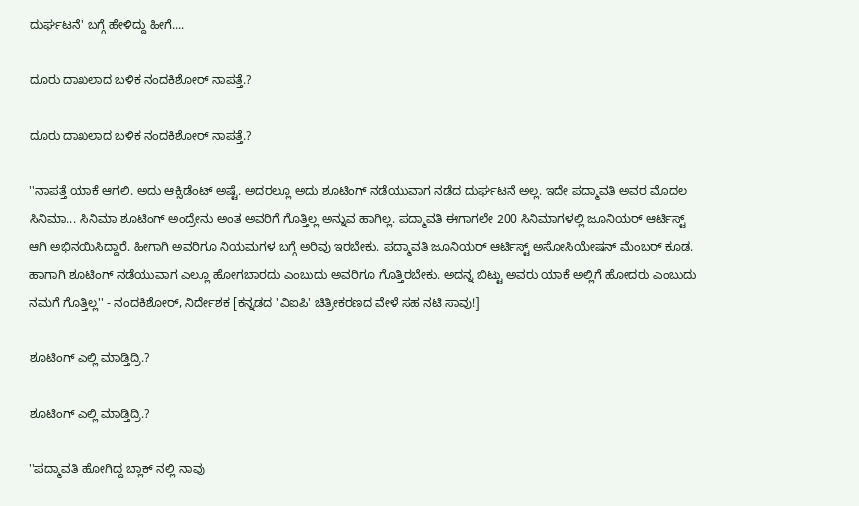ದುರ್ಘಟನೆ' ಬಗ್ಗೆ ಹೇಳಿದ್ದು ಹೀಗೆ....

ದೂರು ದಾಖಲಾದ ಬಳಿಕ ನಂದಕಿಶೋರ್ ನಾಪತ್ತೆ.?

ದೂರು ದಾಖಲಾದ ಬಳಿಕ ನಂದಕಿಶೋರ್ ನಾಪತ್ತೆ.?

''ನಾಪತ್ತೆ ಯಾಕೆ ಆಗಲಿ. ಅದು ಆಕ್ಸಿಡೆಂಟ್ ಅಷ್ಟೆ. ಅದರಲ್ಲೂ ಅದು ಶೂಟಿಂಗ್ ನಡೆಯುವಾಗ ನಡೆದ ದುರ್ಘಟನೆ ಅಲ್ಲ. ಇದೇ ಪದ್ಮಾವತಿ ಅವರ ಮೊದಲ ಸಿನಿಮಾ... ಸಿನಿಮಾ ಶೂಟಿಂಗ್ ಅಂದ್ರೇನು ಅಂತ ಅವರಿಗೆ ಗೊತ್ತಿಲ್ಲ ಅನ್ನುವ ಹಾಗಿಲ್ಲ. ಪದ್ಮಾವತಿ ಈಗಾಗಲೇ 200 ಸಿನಿಮಾಗಳಲ್ಲಿ ಜೂನಿಯರ್ ಆರ್ಟಿಸ್ಟ್ ಆಗಿ ಅಭಿನಯಿಸಿದ್ದಾರೆ. ಹೀಗಾಗಿ ಅವರಿಗೂ ನಿಯಮಗಳ ಬಗ್ಗೆ ಅರಿವು ಇರಬೇಕು. ಪದ್ಮಾವತಿ ಜೂನಿಯರ್ ಆರ್ಟಿಸ್ಟ್ ಅಸೋಸಿಯೇಷನ್ ಮೆಂಬರ್ ಕೂಡ. ಹಾಗಾಗಿ ಶೂಟಿಂಗ್ ನಡೆಯುವಾಗ ಎಲ್ಲೂ ಹೋಗಬಾರದು ಎಂಬುದು ಅವರಿಗೂ ಗೊತ್ತಿರಬೇಕು. ಅದನ್ನ ಬಿಟ್ಟು ಅವರು ಯಾಕೆ ಅಲ್ಲಿಗೆ ಹೋದರು ಎಂಬುದು ನಮಗೆ ಗೊತ್ತಿಲ್ಲ'' - ನಂದಕಿಶೋರ್, ನಿರ್ದೇಶಕ [ಕನ್ನಡದ 'ವಿಐಪಿ' ಚಿತ್ರೀಕರಣದ ವೇಳೆ ಸಹ ನಟಿ ಸಾವು!]

ಶೂಟಿಂಗ್ ಎಲ್ಲಿ ಮಾಡ್ತಿದ್ರಿ.?

ಶೂಟಿಂಗ್ ಎಲ್ಲಿ ಮಾಡ್ತಿದ್ರಿ.?

''ಪದ್ಮಾವತಿ ಹೋಗಿದ್ದ ಬ್ಲಾಕ್ ನಲ್ಲಿ ನಾವು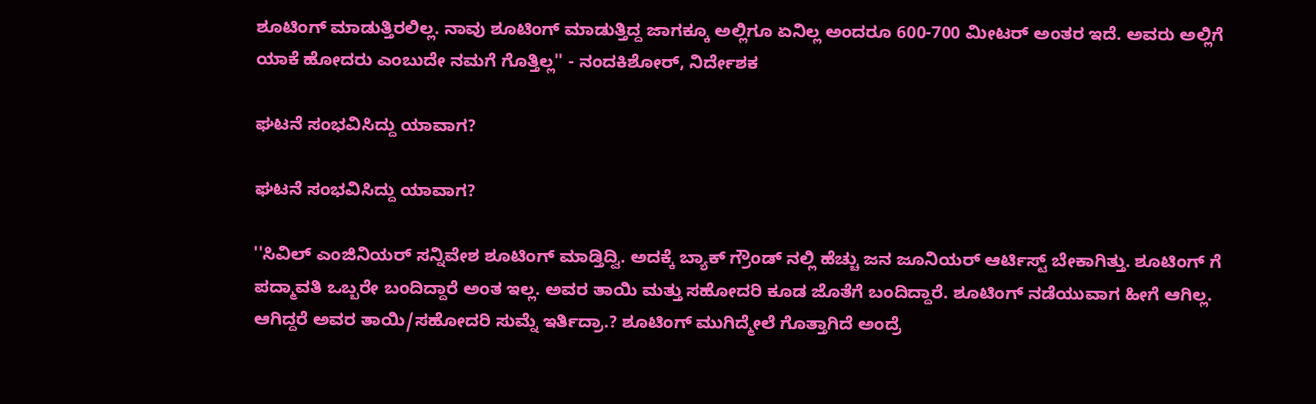ಶೂಟಿಂಗ್ ಮಾಡುತ್ತಿರಲಿಲ್ಲ. ನಾವು ಶೂಟಿಂಗ್ ಮಾಡುತ್ತಿದ್ದ ಜಾಗಕ್ಕೂ ಅಲ್ಲಿಗೂ ಏನಿಲ್ಲ ಅಂದರೂ 600-700 ಮೀಟರ್ ಅಂತರ ಇದೆ. ಅವರು ಅಲ್ಲಿಗೆ ಯಾಕೆ ಹೋದರು ಎಂಬುದೇ ನಮಗೆ ಗೊತ್ತಿಲ್ಲ'' - ನಂದಕಿಶೋರ್, ನಿರ್ದೇಶಕ

ಘಟನೆ ಸಂಭವಿಸಿದ್ದು ಯಾವಾಗ?

ಘಟನೆ ಸಂಭವಿಸಿದ್ದು ಯಾವಾಗ?

''ಸಿವಿಲ್ ಎಂಜಿನಿಯರ್ ಸನ್ನಿವೇಶ ಶೂಟಿಂಗ್ ಮಾಡ್ತಿದ್ವಿ. ಅದಕ್ಕೆ ಬ್ಯಾಕ್ ಗ್ರೌಂಡ್ ನಲ್ಲಿ ಹೆಚ್ಚು ಜನ ಜೂನಿಯರ್ ಆರ್ಟಿಸ್ಟ್ ಬೇಕಾಗಿತ್ತು. ಶೂಟಿಂಗ್ ಗೆ ಪದ್ಮಾವತಿ ಒಬ್ಬರೇ ಬಂದಿದ್ದಾರೆ ಅಂತ ಇಲ್ಲ. ಅವರ ತಾಯಿ ಮತ್ತು ಸಹೋದರಿ ಕೂಡ ಜೊತೆಗೆ ಬಂದಿದ್ದಾರೆ. ಶೂಟಿಂಗ್ ನಡೆಯುವಾಗ ಹೀಗೆ ಆಗಿಲ್ಲ. ಆಗಿದ್ದರೆ ಅವರ ತಾಯಿ/ಸಹೋದರಿ ಸುಮ್ನೆ ಇರ್ತಿದ್ರಾ.? ಶೂಟಿಂಗ್ ಮುಗಿದ್ಮೇಲೆ ಗೊತ್ತಾಗಿದೆ ಅಂದ್ರೆ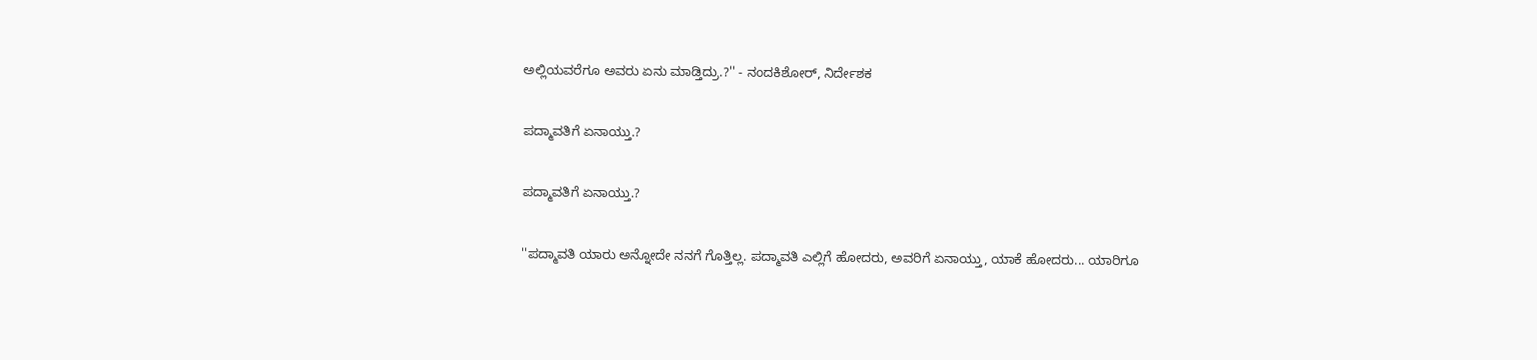ಅಲ್ಲಿಯವರೆಗೂ ಅವರು ಏನು ಮಾಡ್ತಿದ್ರು.?'' - ನಂದಕಿಶೋರ್, ನಿರ್ದೇಶಕ

ಪದ್ಮಾವತಿಗೆ ಏನಾಯ್ತು.?

ಪದ್ಮಾವತಿಗೆ ಏನಾಯ್ತು.?

''ಪದ್ಮಾವತಿ ಯಾರು ಅನ್ನೋದೇ ನನಗೆ ಗೊತ್ತಿಲ್ಲ. ಪದ್ಮಾವತಿ ಎಲ್ಲಿಗೆ ಹೋದರು, ಅವರಿಗೆ ಏನಾಯ್ತು, ಯಾಕೆ ಹೋದರು... ಯಾರಿಗೂ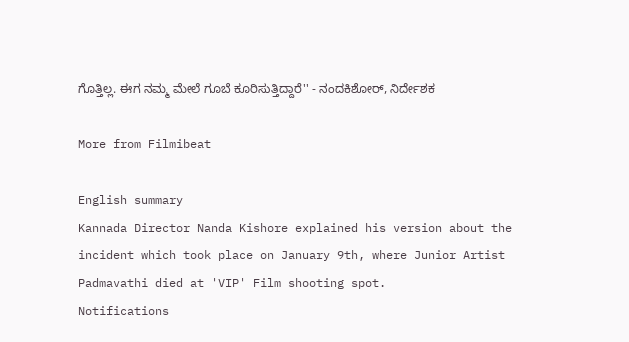ಗೊತ್ತಿಲ್ಲ. ಈಗ ನಮ್ಮ ಮೇಲೆ ಗೂಬೆ ಕೂರಿಸುತ್ತಿದ್ದಾರೆ'' - ನಂದಕಿಶೋರ್, ನಿರ್ದೇಶಕ

More from Filmibeat

English summary
Kannada Director Nanda Kishore explained his version about the incident which took place on January 9th, where Junior Artist Padmavathi died at 'VIP' Film shooting spot.
Notifications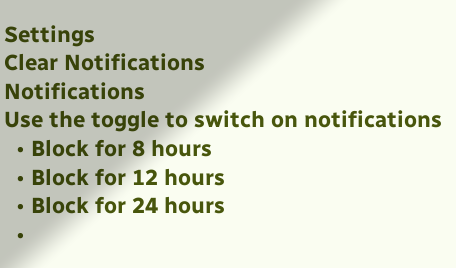Settings
Clear Notifications
Notifications
Use the toggle to switch on notifications
  • Block for 8 hours
  • Block for 12 hours
  • Block for 24 hours
  •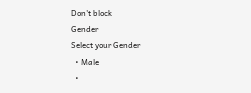Don't block
Gender
Select your Gender
  • Male
  •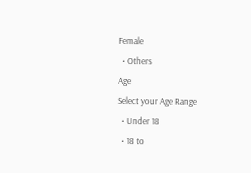Female
  • Others
Age
Select your Age Range
  • Under 18
  • 18 to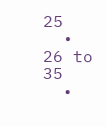25
  • 26 to 35
  •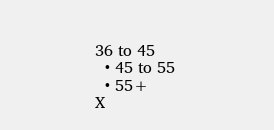36 to 45
  • 45 to 55
  • 55+
X